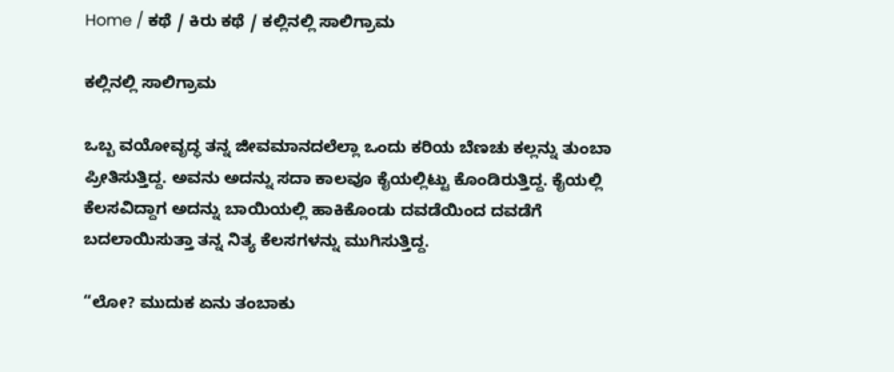Home / ಕಥೆ / ಕಿರು ಕಥೆ / ಕಲ್ಲಿನಲ್ಲಿ ಸಾಲಿಗ್ರಾಮ

ಕಲ್ಲಿನಲ್ಲಿ ಸಾಲಿಗ್ರಾಮ

ಒಬ್ಬ ವಯೋವೃದ್ಧ ತನ್ನ ಜೀವಮಾನದಲೆಲ್ಲಾ ಒಂದು ಕರಿಯ ಬೆಣಚು ಕಲ್ಲನ್ನು ತುಂಬಾ ಪ್ರೀತಿಸುತ್ತಿದ್ದ. ಅವನು ಅದನ್ನು ಸದಾ ಕಾಲವೂ ಕೈಯಲ್ಲಿಟ್ಟು ಕೊಂಡಿರುತ್ತಿದ್ದ. ಕೈಯಲ್ಲಿ ಕೆಲಸವಿದ್ದಾಗ ಅದನ್ನು ಬಾಯಿಯಲ್ಲಿ ಹಾಕಿಕೊಂಡು ದವಡೆಯಿಂದ ದವಡೆಗೆ ಬದಲಾಯಿಸುತ್ತಾ ತನ್ನ ನಿತ್ಯ ಕೆಲಸಗಳನ್ನು ಮುಗಿಸುತ್ತಿದ್ದ.

“ಲೋ? ಮುದುಕ ಏನು ತಂಬಾಕು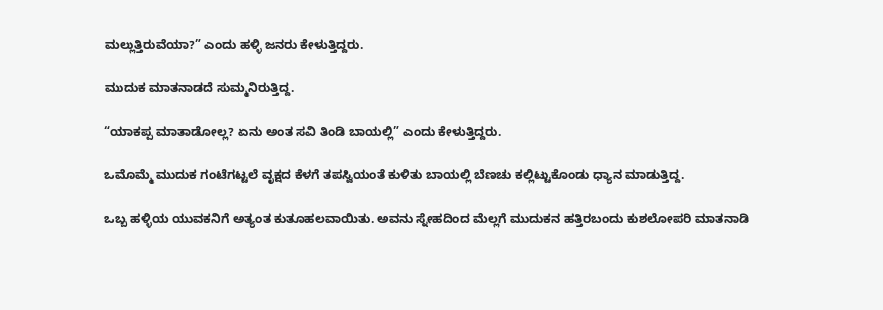ಮಲ್ಲುತ್ತಿರುವೆಯಾ?” ಎಂದು ಹಳ್ಳಿ ಜನರು ಕೇಳುತ್ತಿದ್ದರು.

ಮುದುಕ ಮಾತನಾಡದೆ ಸುಮ್ಮನಿರುತ್ತಿದ್ದ.

“ಯಾಕಪ್ಪ ಮಾತಾಡೋಲ್ಲ? ಏನು ಅಂತ ಸವಿ ತಿಂಡಿ ಬಾಯಲ್ಲಿ” ಎಂದು ಕೇಳುತ್ತಿದ್ದರು.

ಒಮೊಮ್ಮೆ ಮುದುಕ ಗಂಟೆಗಟ್ಟಲೆ ವೃಕ್ಷದ ಕೆಳಗೆ ತಪಸ್ವಿಯಂತೆ ಕುಳಿತು ಬಾಯಲ್ಲಿ ಬೆಣಚು ಕಲ್ಲಿಟ್ಟುಕೊಂಡು ಧ್ಯಾನ ಮಾಡುತ್ತಿದ್ದ.

ಒಬ್ಬ ಹಳ್ಳಿಯ ಯುವಕನಿಗೆ ಅತ್ಯಂತ ಕುತೂಹಲವಾಯಿತು. ಅವನು ಸ್ನೇಹದಿಂದ ಮೆಲ್ಲಗೆ ಮುದುಕನ ಹತ್ತಿರಬಂದು ಕುಶಲೋಪರಿ ಮಾತನಾಡಿ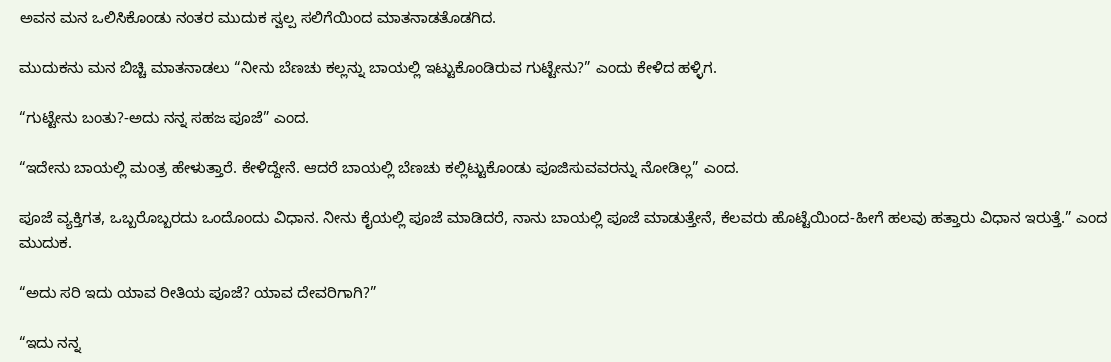ಅವನ ಮನ ಒಲಿಸಿಕೊಂಡು ನಂತರ ಮುದುಕ ಸ್ವಲ್ಪ ಸಲಿಗೆಯಿಂದ ಮಾತನಾಡತೊಡಗಿದ.

ಮುದುಕನು ಮನ ಬಿಚ್ಚಿ ಮಾತನಾಡಲು “ನೀನು ಬೆಣಚು ಕಲ್ಲನ್ನು ಬಾಯಲ್ಲಿ ಇಟ್ಟುಕೊಂಡಿರುವ ಗುಟ್ಟೇನು?” ಎಂದು ಕೇಳಿದ ಹಳ್ಳಿಗ.

“ಗುಟ್ಟೇನು ಬಂತು?-ಅದು ನನ್ನ ಸಹಜ ಪೂಜೆ” ಎಂದ.

“ಇದೇನು ಬಾಯಲ್ಲಿ ಮಂತ್ರ ಹೇಳುತ್ತಾರೆ. ಕೇಳಿದ್ದೇನೆ. ಆದರೆ ಬಾಯಲ್ಲಿ ಬೆಣಚು ಕಲ್ಲಿಟ್ಟುಕೊಂಡು ಪೂಜಿಸುವವರನ್ನು ನೋಡಿಲ್ಲ” ಎಂದ.

ಪೂಜೆ ವ್ಯಕ್ತಿಗತ, ಒಬ್ಬರೊಬ್ಬರದು ಒಂದೊಂದು ವಿಧಾನ. ನೀನು ಕೈಯಲ್ಲಿ ಪೂಜೆ ಮಾಡಿದರೆ, ನಾನು ಬಾಯಲ್ಲಿ ಪೂಜೆ ಮಾಡುತ್ತೇನೆ, ಕೆಲವರು ಹೊಟ್ಟೆಯಿಂದ-ಹೀಗೆ ಹಲವು ಹತ್ತಾರು ವಿಧಾನ ಇರುತ್ತೆ.” ಎಂದ ಮುದುಕ.

“ಅದು ಸರಿ ಇದು ಯಾವ ರೀತಿಯ ಪೂಜೆ? ಯಾವ ದೇವರಿಗಾಗಿ?”

“ಇದು ನನ್ನ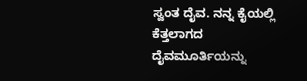ಸ್ವಂತ ದೈವ. ನನ್ನ ಕೈಯಲ್ಲಿ ಕೆತ್ತಲಾಗದ ದೈವಮೂರ್ತಿಯನ್ನು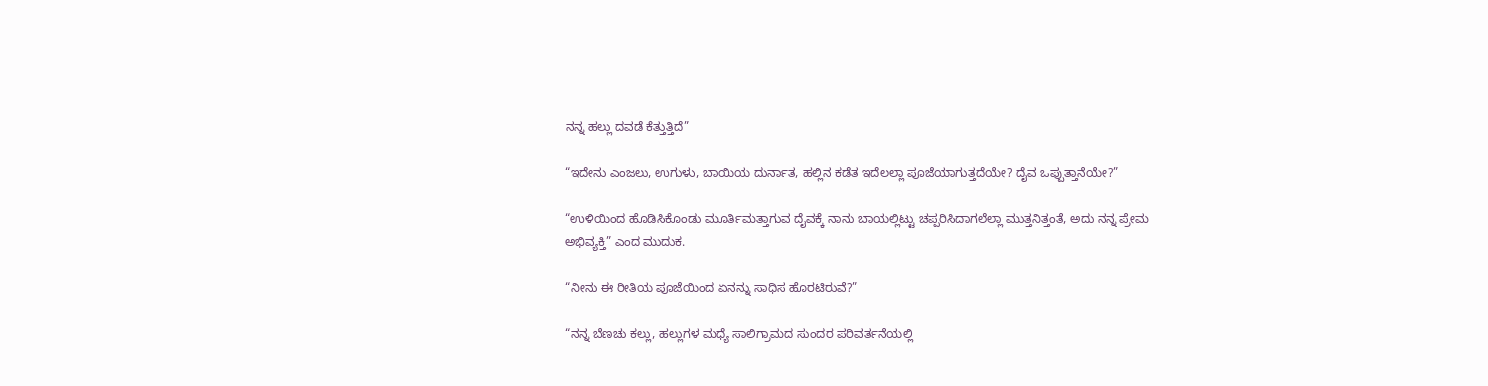ನನ್ನ ಹಲ್ಲು ದವಡೆ ಕೆತ್ತುತ್ತಿದೆ”

“ಇದೇನು ಎಂಜಲು, ಉಗುಳು, ಬಾಯಿಯ ದುರ್ನಾತ, ಹಲ್ಲಿನ ಕಡೆತ ಇದೆಲಲ್ಲಾ ಪೂಜೆಯಾಗುತ್ತದೆಯೇ? ದೈವ ಒಪ್ಪುತ್ತಾನೆಯೇ?”

“ಉಳಿಯಿಂದ ಹೊಡಿಸಿಕೊಂಡು ಮೂರ್ತಿಮತ್ತಾಗುವ ದೈವಕ್ಕೆ ನಾನು ಬಾಯಲ್ಲಿಟ್ಟು ಚಪ್ಪರಿಸಿದಾಗಲೆಲ್ಲಾ ಮುತ್ತನಿತ್ತಂತೆ, ಅದು ನನ್ನ ಪ್ರೇಮ ಅಭಿವ್ಯಕ್ತಿ” ಎಂದ ಮುದುಕ.

“ನೀನು ಈ ರೀತಿಯ ಪೂಜೆಯಿಂದ ಏನನ್ನು ಸಾಧಿಸ ಹೊರಟಿರುವೆ?”

“ನನ್ನ ಬೆಣಚು ಕಲ್ಲು, ಹಲ್ಲುಗಳ ಮಧ್ಯೆ ಸಾಲಿಗ್ರಾಮದ ಸುಂದರ ಪರಿವರ್ತನೆಯಲ್ಲಿ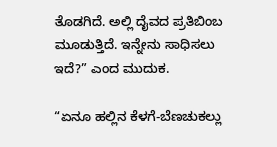ತೊಡಗಿದೆ. ಅಲ್ಲಿ ದೈವದ ಪ್ರತಿಬಿಂಬ ಮೂಡುತ್ತಿದೆ. ಇನ್ನೇನು ಸಾಧಿಸಲು ಇದೆ?” ಎಂದ ಮುದುಕ.

“ಏನೂ ಹಲ್ಲಿನ ಕೆಳಗೆ-ಬೆಣಚುಕಲ್ಲು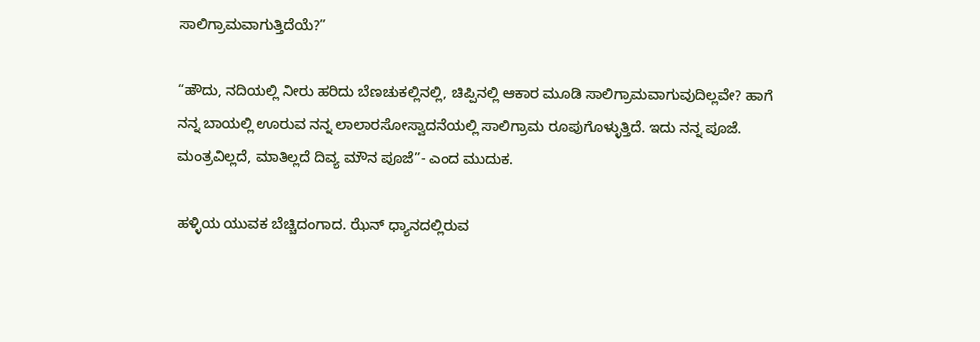ಸಾಲಿಗ್ರಾಮವಾಗುತ್ತಿದೆಯೆ?”

“ಹೌದು, ನದಿಯಲ್ಲಿ ನೀರು ಹರಿದು ಬೆಣಚುಕಲ್ಲಿನಲ್ಲಿ, ಚಿಪ್ಪಿನಲ್ಲಿ ಆಕಾರ ಮೂಡಿ ಸಾಲಿಗ್ರಾಮವಾಗುವುದಿಲ್ಲವೇ? ಹಾಗೆ ನನ್ನ ಬಾಯಲ್ಲಿ ಊರುವ ನನ್ನ ಲಾಲಾರಸೋಸ್ವಾದನೆಯಲ್ಲಿ ಸಾಲಿಗ್ರಾಮ ರೂಪುಗೊಳ್ಳುತ್ತಿದೆ. ಇದು ನನ್ನ ಪೂಜೆ. ಮಂತ್ರವಿಲ್ಲದೆ, ಮಾತಿಲ್ಲದೆ ದಿವ್ಯ ಮೌನ ಪೂಜೆ”- ಎಂದ ಮುದುಕ.

ಹಳ್ಳಿಯ ಯುವಕ ಬೆಚ್ಚಿದಂಗಾದ. ಝೆನ್ ಧ್ಯಾನದಲ್ಲಿರುವ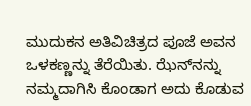ಮುದುಕನ ಅತಿವಿಚಿತ್ರದ ಪೂಜೆ ಅವನ ಒಳಕಣ್ಣನ್ನು ತೆರೆಯಿತು. ಝೆನ್‌ನನ್ನು ನಮ್ಮದಾಗಿಸಿ ಕೊಂಡಾಗ ಅದು ಕೊಡುವ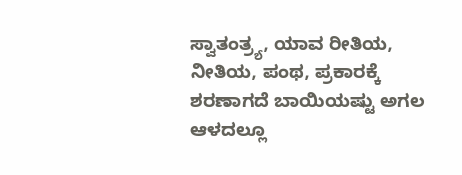ಸ್ವಾತಂತ್ರ್ಯ, ಯಾವ ರೀತಿಯ, ನೀತಿಯ, ಪಂಥ, ಪ್ರಕಾರಕ್ಕೆ ಶರಣಾಗದೆ ಬಾಯಿಯಷ್ಟು ಅಗಲ ಆಳದಲ್ಲೂ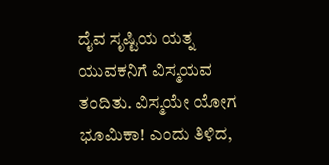ದೈವ ಸೃಷ್ಟಿಯ ಯತ್ನ ಯುವಕನಿಗೆ ವಿಸ್ಮಯವ ತಂದಿತು. ವಿಸ್ಮಯೇ ಯೋಗ ಭೂಮಿಕಾ! ಎಂದು ತಿಳಿದ,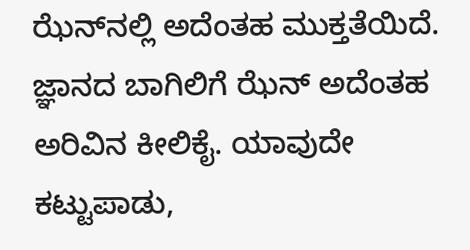ಝೆನ್‌ನಲ್ಲಿ ಅದೆಂತಹ ಮುಕ್ತತೆಯಿದೆ. ಜ್ಞಾನದ ಬಾಗಿಲಿಗೆ ಝೆನ್ ಅದೆಂತಹ ಅರಿವಿನ ಕೀಲಿಕೈ. ಯಾವುದೇ ಕಟ್ಟುಪಾಡು,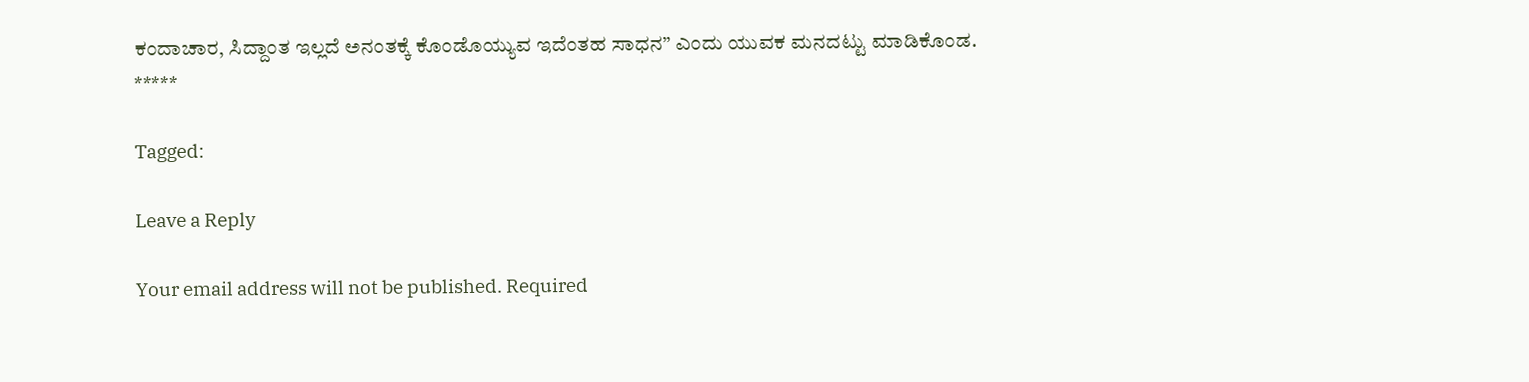ಕಂದಾಚಾರ, ಸಿದ್ದಾಂತ ಇಲ್ಲದೆ ಅನಂತಕ್ಕೆ ಕೊಂಡೊಯ್ಯುವ ಇದೆಂತಹ ಸಾಧನ” ಎಂದು ಯುವಕ ಮನದಟ್ಟು ಮಾಡಿಕೊಂಡ.
*****

Tagged:

Leave a Reply

Your email address will not be published. Required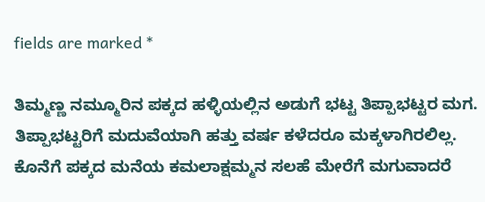fields are marked *

ತಿಮ್ಮಣ್ಣ ನಮ್ಮೂರಿನ ಪಕ್ಕದ ಹಳ್ಳಿಯಲ್ಲಿನ ಅಡುಗೆ ಭಟ್ಟ ತಿಪ್ಪಾಭಟ್ಟರ ಮಗ. ತಿಪ್ಪಾಭಟ್ಟರಿಗೆ ಮದುವೆಯಾಗಿ ಹತ್ತು ವರ್ಷ ಕಳೆದರೂ ಮಕ್ಕಳಾಗಿರಲಿಲ್ಲ. ಕೊನೆಗೆ ಪಕ್ಕದ ಮನೆಯ ಕಮಲಾಕ್ಷಮ್ಮನ ಸಲಹೆ ಮೇರೆಗೆ ಮಗುವಾದರೆ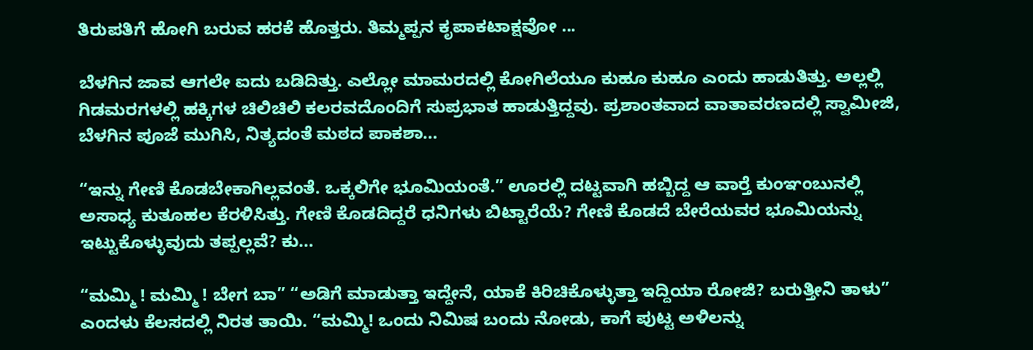ತಿರುಪತಿಗೆ ಹೋಗಿ ಬರುವ ಹರಕೆ ಹೊತ್ತರು. ತಿಮ್ಮಪ್ಪನ ಕೃಪಾಕಟಾಕ್ಷವೋ ...

ಬೆಳಗಿನ ಜಾವ ಆಗಲೇ ಐದು ಬಡಿದಿತ್ತು. ಎಲ್ಲೋ ಮಾಮರದಲ್ಲಿ ಕೋಗಿಲೆಯೂ ಕುಹೂ ಕುಹೂ ಎಂದು ಹಾಡುತಿತ್ತು. ಅಲ್ಲಲ್ಲಿ ಗಿಡಮರಗಳಲ್ಲಿ ಹಕ್ಕಿಗಳ ಚಿಲಿಚಿಲಿ ಕಲರವದೊಂದಿಗೆ ಸುಪ್ರಭಾತ ಹಾಡುತ್ತಿದ್ದವು. ಪ್ರಶಾಂತವಾದ ವಾತಾವರಣದಲ್ಲಿ ಸ್ವಾಮೀಜಿ, ಬೆಳಗಿನ ಪೂಜೆ ಮುಗಿಸಿ, ನಿತ್ಯದಂತೆ ಮಠದ ಪಾಕಶಾ...

“ಇನ್ನು ಗೇಣಿ ಕೊಡಬೇಕಾಗಿಲ್ಲವಂತೆ. ಒಕ್ಕಲಿಗೇ ಭೂಮಿಯಂತೆ.” ಊರಲ್ಲಿ ದಟ್ಟವಾಗಿ ಹಬ್ಬಿದ್ದ ಆ ವಾರ್‍ತೆ ಕುಂಞಂಬುನಲ್ಲಿ ಅಸಾಧ್ಯ ಕುತೂಹಲ ಕೆರಳಿಸಿತ್ತು. ಗೇಣಿ ಕೊಡದಿದ್ದರೆ ಧನಿಗಳು ಬಿಟ್ಟಾರೆಯೆ? ಗೇಣಿ ಕೊಡದೆ ಬೇರೆಯವರ ಭೂಮಿಯನ್ನು ಇಟ್ಟುಕೊಳ್ಳುವುದು ತಪ್ಪಲ್ಲವೆ? ಕು...

“ಮಮ್ಮಿ ! ಮಮ್ಮಿ ! ಬೇಗ ಬಾ” “ಅಡಿಗೆ ಮಾಡುತ್ತಾ ಇದ್ದೇನೆ, ಯಾಕೆ ಕಿರಿಚಿಕೊಳ್ಳುತ್ತಾ ಇದ್ದಿಯಾ ರೋಜಿ? ಬರುತ್ತೀನಿ ತಾಳು” ಎಂದಳು ಕೆಲಸದಲ್ಲಿ ನಿರತ ತಾಯಿ. “ಮಮ್ಮಿ! ಒಂದು ನಿಮಿಷ ಬಂದು ನೋಡು, ಕಾಗೆ ಪುಟ್ಟ ಅಳಿಲನ್ನು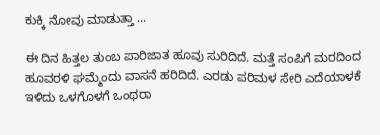ಕುಕ್ಕಿ ನೋವು ಮಾಡುತ್ತಾ ...

ಈ ದಿನ ಹಿತ್ತಲ ತುಂಬ ಪಾರಿಜಾತ ಹೂವು ಸುರಿದಿದೆ. ಮತ್ತೆ ಸಂಪಿಗೆ ಮರದಿಂದ ಹೂವರಳಿ ಘಮ್ಮೆಂದು ವಾಸನೆ ಹರಿದಿದೆ. ಎರಡು ಪರಿಮಳ ಸೇರಿ ಎದೆಯಾಳಕೆ ಇಳಿದು ಒಳಗೊಳಗೆ ಒಂಥರಾ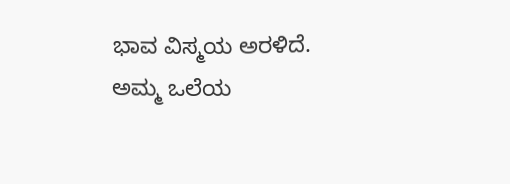ಭಾವ ವಿಸ್ಮಯ ಅರಳಿದೆ. ಅಮ್ಮ ಒಲೆಯ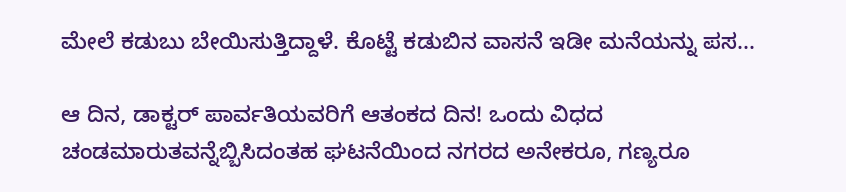ಮೇಲೆ ಕಡುಬು ಬೇಯಿಸುತ್ತಿದ್ದಾಳೆ. ಕೊಟ್ಟೆ ಕಡುಬಿನ ವಾಸನೆ ಇಡೀ ಮನೆಯನ್ನು ಪಸ...

ಆ ದಿನ, ಡಾಕ್ಟರ್ ಪಾರ್ವತಿಯವರಿಗೆ ಆತಂಕದ ದಿನ! ಒಂದು ವಿಧದ ಚಂಡಮಾರುತವನ್ನೆಬ್ಬಿಸಿದಂತಹ ಘಟನೆಯಿಂದ ನಗರದ ಅನೇಕರೂ, ಗಣ್ಯರೂ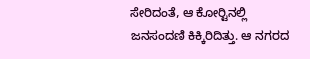ಸೇರಿದಂತೆ, ಆ ಕೋರ್‍ಟಿನಲ್ಲಿ ಜನಸಂದಣಿ ಕಿಕ್ಕಿರಿದಿತ್ತು. ಆ ನಗರದ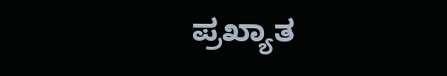ಪ್ರಖ್ಯಾತ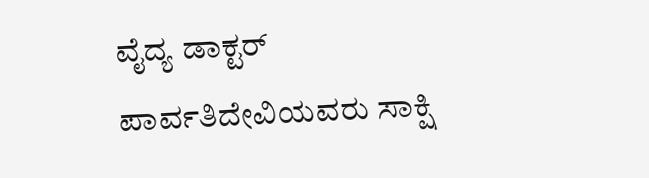ವೈದ್ಯ ಡಾಕ್ಟರ್ ಪಾರ್ವತಿದೇವಿಯವರು ಸಾಕ್ಷಿ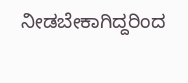ನೀಡಬೇಕಾಗಿದ್ದರಿಂದ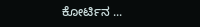ಕೋರ್ಟಿನ ...